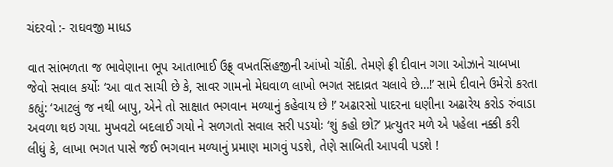ચંદરવો :- રાઘવજી માધડ

વાત સાંભળતા જ ભાવેણાના ભૂપ આતાભાઈ ઉફ્ર્ વખતસિંહજીની આંખો ચોંકી. તેમણે ફ્રી દીવાન ગગા ઓઝાને ચાબખા જેવો સવાલ કર્યોઃ ‘આ વાત સાચી છે કે, સાવર ગામનો મેઘવાળ લાખો ભગત સદાવ્રત ચલાવે છે…!’ સામે દીવાને ઉમેરો કરતા કહ્યું: ‘આટલું જ નથી બાપુ, એને તો સાક્ષાત ભગવાન મળ્યાનું કહેવાય છે !’ અઢારસો પાદરના ધણીના અઢારેય કરોડ રુંવાડા અવળા થઇ ગયા. મુખવટો બદલાઈ ગયો ને સળગતો સવાલ સરી પડયોઃ ‘શું કહો છો?’ પ્રત્યુતર મળે એ પહેલા નક્કી કરી લીધું કે, લાખા ભગત પાસે જઈ ભગવાન મળ્યાનું પ્રમાણ માગવું પડશે, તેણે સાબિતી આપવી પડશે !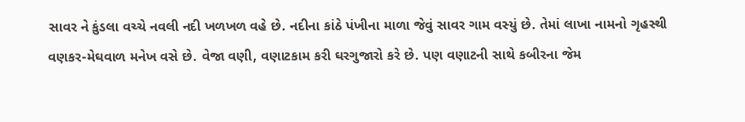સાવર ને કુંડલા વચ્ચે નવલી નદી ખળખળ વહે છે. નદીના કાંઠે પંખીના માળા જેવું સાવર ગામ વસ્યું છે. તેમાં લાખા નામનો ગૃહસ્થી વણકર-મેઘવાળ મનેખ વસે છે. વેજા વણી, વણાટકામ કરી ઘરગુજારો કરે છે. પણ વણાટની સાથે કબીરના જેમ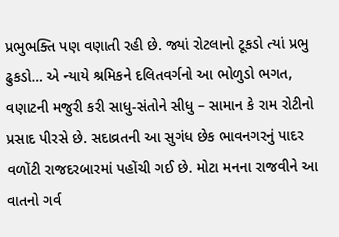પ્રભુભક્તિ પણ વણાતી રહી છે. જ્યાં રોટલાનો ટૂકડો ત્યાં પ્રભુ ઢુકડો… એ ન્યાયે શ્રમિકને દલિતવર્ગનો આ ભોળુડો ભગત, વણાટની મજુરી કરી સાધુ-સંતોને સીધુ – સામાન કે રામ રોટીનો પ્રસાદ પીરસે છે. સદાવ્રતની આ સુગંધ છેક ભાવનગરનું પાદર વળોંટી રાજદરબારમાં પહોંચી ગઈ છે. મોટા મનના રાજવીને આ વાતનો ગર્વ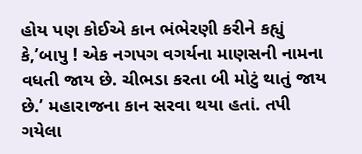હોય પણ કોઈએ કાન ભંભેરણી કરીને કહ્યું કે,’બાપુ ! એક નગપગ વગર્યના માણસની નામના વધતી જાય છે. ચીભડા કરતા બી મોટું થાતું જાય છે.’ મહારાજના કાન સરવા થયા હતાં. તપી ગયેલા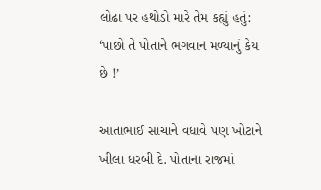લોઢા પર હથોડો મારે તેમ કહ્યું હતું: ‘પાછો તે પોતાને ભગવાન મળ્યાનું કેય છે !’

આતાભાઈ સાચાને વધાવે પણ ખોટાને ખીલા ધરબી દે. પોતાના રાજમાં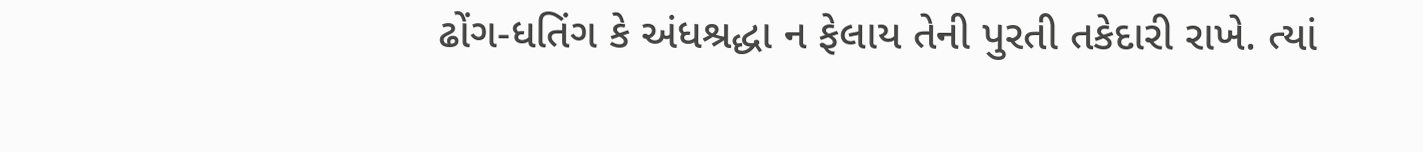ઢોંગ-ધતિંગ કે અંધશ્રદ્ધા ન ફેલાય તેની પુરતી તકેદારી રાખે. ત્યાં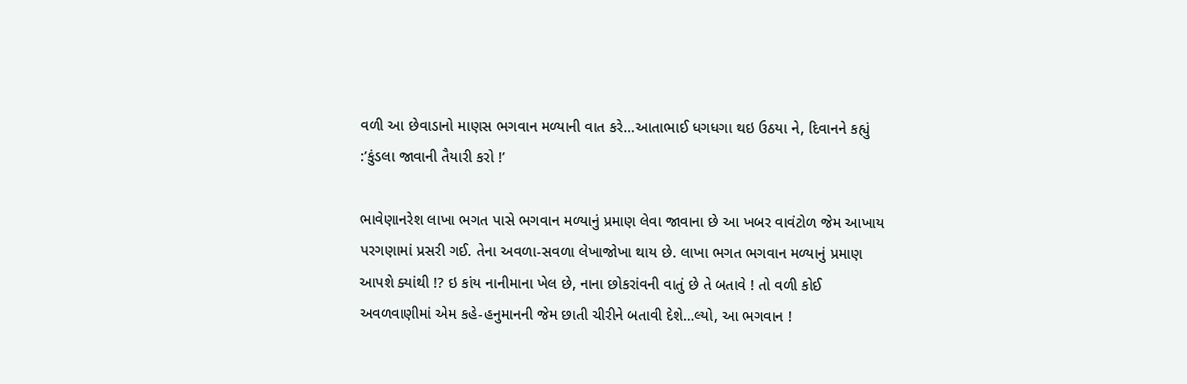વળી આ છેવાડાનો માણસ ભગવાન મળ્યાની વાત કરે…આતાભાઈ ધગધગા થઇ ઉઠયા ને, દિવાનને કહ્યું :’કુંડલા જાવાની તૈયારી કરો !’

ભાવેણાનરેશ લાખા ભગત પાસે ભગવાન મળ્યાનું પ્રમાણ લેવા જાવાના છે આ ખબર વાવંટોળ જેમ આખાય પરગણામાં પ્રસરી ગઈ. તેના અવળા-સવળા લેખાજોખા થાય છે. લાખા ભગત ભગવાન મળ્યાનું પ્રમાણ આપશે ક્યાંથી !? ઇ કાંય નાનીમાના ખેલ છે, નાના છોકરાંવની વાતું છે તે બતાવે ! તો વળી કોઈ અવળવાણીમાં એમ કહે-હનુમાનની જેમ છાતી ચીરીને બતાવી દેશે…લ્યો, આ ભગવાન !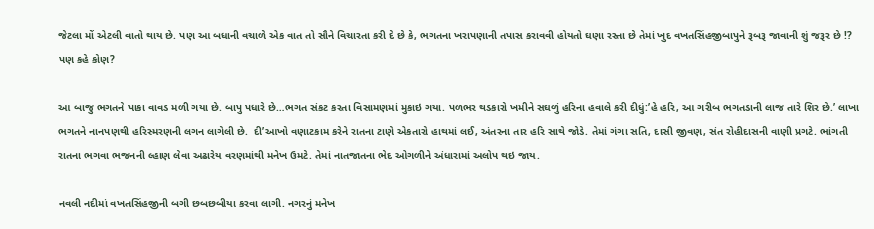જેટલા મોં એટલી વાતો થાય છે. પણ આ બધાની વચાળે એક વાત તો સૌને વિચારતા કરી દે છે કે, ભગતના ખરાપણાની તપાસ કરાવવી હોયતો ઘણા રસ્તા છે તેમાં ખુદ વખતસિંહજીબાપુને રૂબરૂ જાવાની શું જરૂર છે !? પણ કહે કોણ?

આ બાજુ ભગતને પાકા વાવડ મળી ગયા છે. બાપુ પધારે છે…ભગત સંકટ કરતા વિસામણમાં મુકાઇ ગયા. પળભર થડકારો ખમીને સઘળું હરિના હવાલે કરી દીધું:’હે હરિ, આ ગરીબ ભગતડાની લાજ તારે શિર છે.’ લાખા ભગતને નાનપણથી હરિસ્મરણની લગન લાગેલી છે.  દી’આખો વણાટકામ કરેને રાતના ટાણે એકતારો હાથમાં લઈ, અંતરના તાર હરિ સાથે જોડે. તેમાં ગંગા સતિ, દાસી જીવણ, સંત રોહીદાસની વાણી પ્રગટે. ભાંગતી રાતના ભગવા ભજનની લ્હાણ લેવા અઢારેય વરણમાંથી મનેખ ઉમટે. તેમાં નાતજાતના ભેદ ઓગળીને અંધારામાં અલોપ થઇ જાય.

નવલી નદીમાં વખતસિંહજીની બગી છબછબીયા કરવા લાગી. નગરનું મનેખ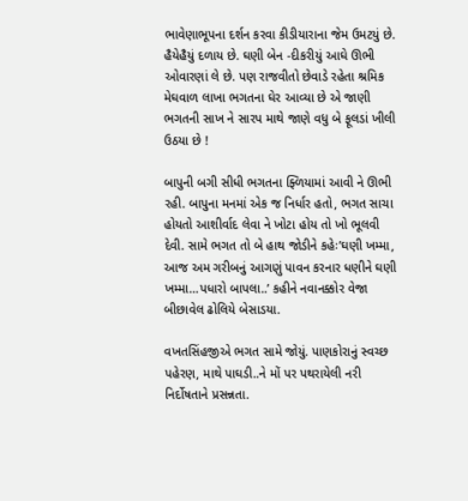ભાવેણાભૂપના દર્શન કરવા કીડીયારાના જેમ ઉમટયું છે. હૈયેહૈયું દળાય છે. ઘણી બેન -દીકરીયું આઘે ઊભી ઓવારણાં લે છે. પણ રાજવીતો છેવાડે રહેતા શ્રમિક મેઘવાળ લાખા ભગતના ઘેર આવ્યા છે એ જાણી ભગતની સાખ ને સારપ માથે જાણે વધુ બે ફૂલડાં ખીલી ઉઠયા છે !

બાપુની બગી સીધી ભગતના ફ્ળિયામાં આવી ને ઊભી રહી. બાપુના મનમાં એક જ નિર્ધાર હતો, ભગત સાચા હોયતો આશીર્વાદ લેવા ને ખોટા હોય તો ખો ભૂલવી દેવી. સામે ભગત તો બે હાથ જોડીને કહેઃ’ઘણી ખમ્મા, આજ અમ ગરીબનું આગણું પાવન કરનાર ધણીને ઘણી ખમ્મા…પધારો બાપલા..’ કહીને નવાનક્કોર વેજા બીછાવેલ ઢોલિયે બેસાડયા.

વખતસિંહજીએ ભગત સામે જોયું. પાણકોરાનું સ્વચ્છ પહેરણ, માથે પાઘડી..ને મોં પર પથરાયેલી નરી નિર્દોષતાને પ્રસન્નતા.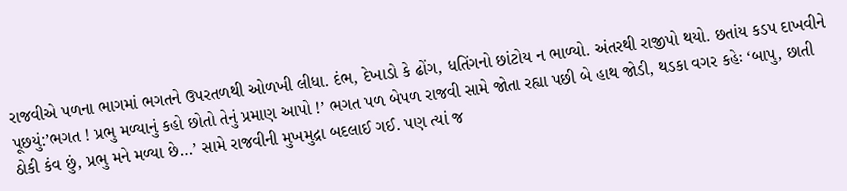રાજવીએ પળના ભાગમાં ભગતને ઉપરતળથી ઓળખી લીધા. દંભ, દેખાડો કે ઢોંગ, ધતિંગનો છાંટોય ન ભાળ્યો. અંતરથી રાજીપો થયો. છતાંય કડપ દાખવીને પૂછયું:’ભગત ! પ્રભુ મળ્યાનું કહો છોતો તેનું પ્રમાણ આપો !’ ભગત પળ બેપળ રાજવી સામે જોતા રહ્યા પછી બે હાથ જોડી, થડકા વગર કહેઃ ‘બાપુ, છાતી ઠોકી કંવ છું, પ્રભુ મને મળ્યા છે…’ સામે રાજવીની મુખમુદ્રા બદલાઈ ગઈ. પણ ત્યાં જ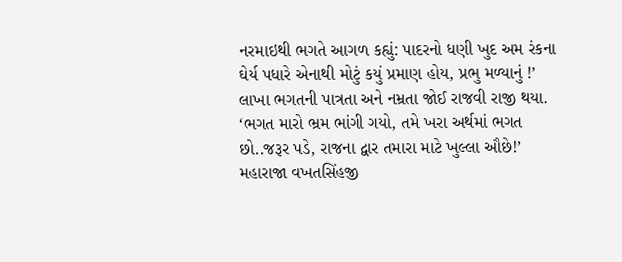નરમાઇથી ભગતે આગળ કહ્યું: પાદરનો ધણી ખુદ અમ રંકના ઘેર્ય પધારે એનાથી મોટું કયું પ્રમાણ હોય, પ્રભુ મળ્યાનું !’ લાખા ભગતની પાત્રતા અને નમ્રતા જોઈ રાજવી રાજી થયા. ‘ભગત મારો ભ્રમ ભાંગી ગયો, તમે ખરા અર્થમાં ભગત છો..જરૂર પડે, રાજના દ્વાર તમારા માટે ખુલ્લા ઔછે!’ મહારાજા વખતસિંહજી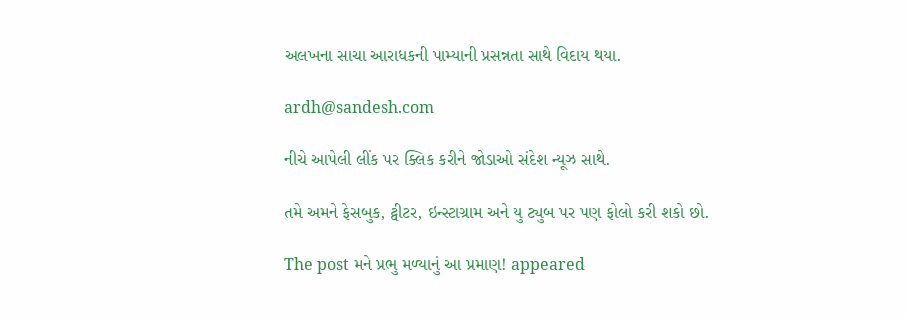અલખના સાચા આરાધકની પામ્યાની પ્રસન્નતા સાથે વિદાય થયા.

ardh@sandesh.com

નીચે આપેલી લીંક પર ક્લિક કરીને જોડાઓ સંદેશ ન્યૂઝ સાથે.

તમે અમને ફેસબુક, ટ્વીટર, ઇન્સ્ટાગ્રામ અને યુ ટ્યુબ પર પણ ફોલો કરી શકો છો.

The post મને પ્રભુ મળ્યાનું આ પ્રમાણ! appeared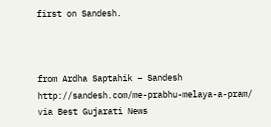first on Sandesh.



from Ardha Saptahik – Sandesh http://sandesh.com/me-prabhu-melaya-a-pram/
via Best Gujarati News